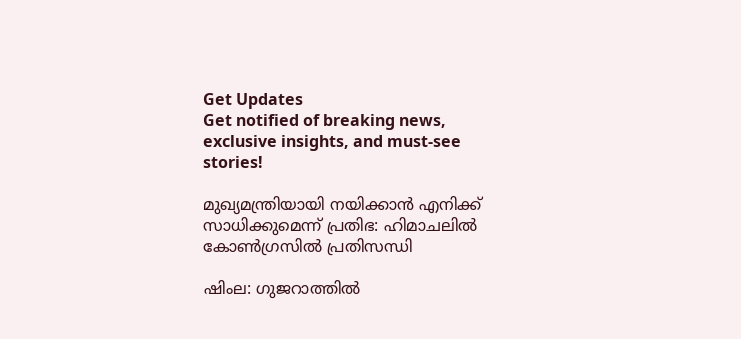Get Updates
Get notified of breaking news, exclusive insights, and must-see stories!

മുഖ്യമന്ത്രിയായി നയിക്കാന്‍ എനിക്ക് സാധിക്കുമെന്ന് പ്രതിഭ: ഹിമാചലില്‍ കോണ്‍ഗ്രസില്‍ പ്രതിസന്ധി

ഷിംല: ഗുജറാത്തില്‍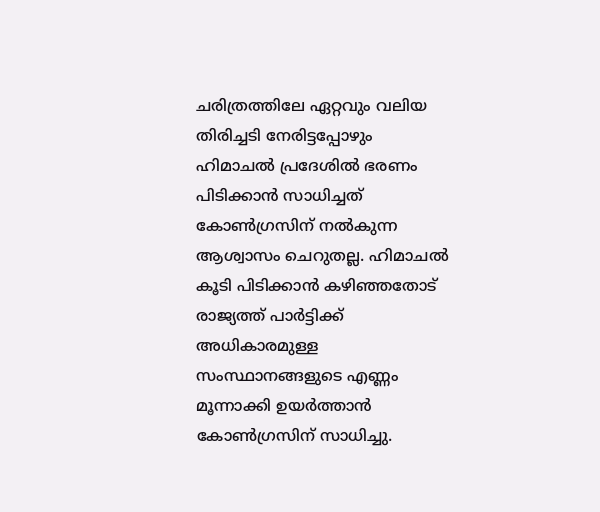ചരിത്രത്തിലേ ഏറ്റവും വലിയ തിരിച്ചടി നേരിട്ടപ്പോഴും ഹിമാചല്‍ പ്രദേശില്‍ ഭരണം പിടിക്കാന്‍ സാധിച്ചത് കോണ്‍ഗ്രസിന് നല്‍കുന്ന ആശ്വാസം ചെറുതല്ല. ഹിമാചല്‍ കൂടി പിടിക്കാന്‍ കഴിഞ്ഞതോട് രാജ്യത്ത് പാർട്ടിക്ക് അധികാരമുള്ള സംസ്ഥാനങ്ങളുടെ എണ്ണം മൂന്നാക്കി ഉയർത്താന്‍ കോണ്‍ഗ്രസിന് സാധിച്ചു.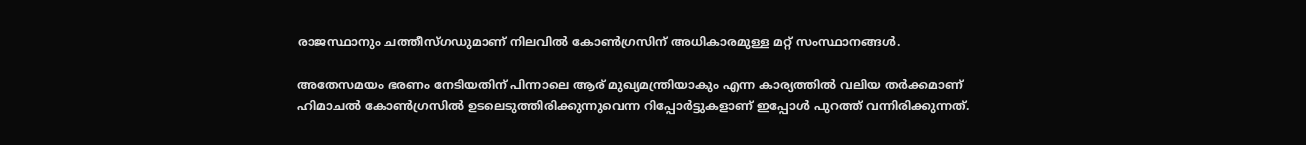രാജസ്ഥാനും ചത്തീസ്ഗഡുമാണ് നിലവില്‍ കോണ്‍ഗ്രസിന് അധികാരമുള്ള മറ്റ് സംസ്ഥാനങ്ങള്‍.

അതേസമയം ഭരണം നേടിയതിന് പിന്നാലെ ആര് മുഖ്യമന്ത്രിയാകും എന്ന കാര്യത്തില്‍ വലിയ തർക്കമാണ് ഹിമാചല്‍ കോണ്‍ഗ്രസില്‍ ഉടലെടുത്തിരിക്കുന്നുവെന്ന റിപ്പോർട്ടുകളാണ് ഇപ്പോള്‍ പുറത്ത് വന്നിരിക്കുന്നത്.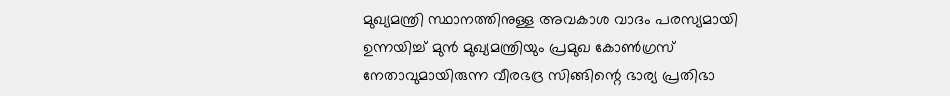മുഖ്യമന്ത്രി സ്ഥാനത്തിനുള്ള അവകാശ വാദം പരസ്യമായി ഉന്നയിച്ച് മുന്‍ മുഖ്യമന്ത്രിയും പ്രമുഖ കോണ്‍ഗ്രസ് നേതാവുമായിരുന്ന വീരഭദ്ര സിങ്ങിന്റെ ഭാര്യ പ്രതിഭാ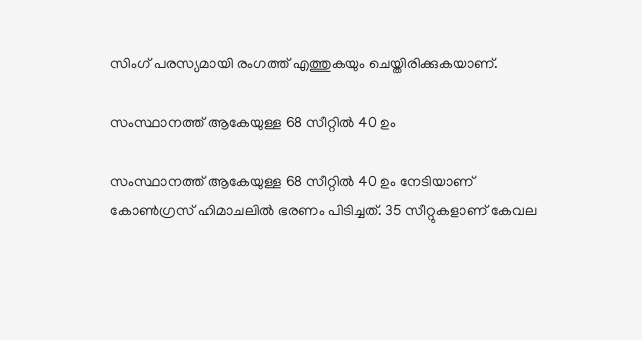സിംഗ് പരസ്യമായി രംഗത്ത് എത്തുകയും ചെയ്തിരിക്കുകയാണ്.

സംസ്ഥാനത്ത് ആകേയുള്ള 68 സീറ്റില്‍ 40 ഉം

സംസ്ഥാനത്ത് ആകേയുള്ള 68 സീറ്റില്‍ 40 ഉം നേടിയാണ് കോണ്‍ഗ്രസ് ഹിമാചലില്‍ ഭരണം പിടിച്ചത്. 35 സീറ്റുകളാണ് കേവല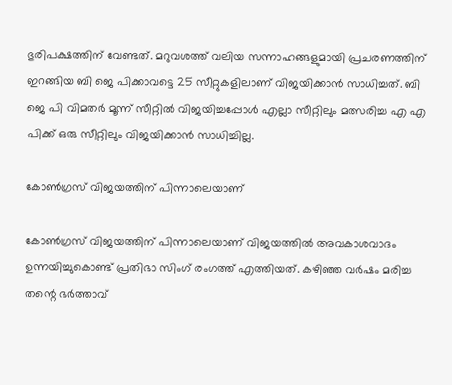ഭുരിപക്ഷത്തിന് വേണ്ടത്. മറുവശത്ത് വലിയ സന്നാഹങ്ങളുമായി പ്രചരണത്തിന് ഇറങ്ങിയ ബി ജെ പിക്കാവട്ടെ 25 സീറ്റുകളിലാണ് വിജയിക്കാന്‍ സാധിച്ചത്. ബി ജെ പി വിമതർ മൂന്ന് സീറ്റില്‍ വിജയിച്ചപ്പോള്‍ എല്ലാ സീറ്റിലും മത്സരിച്ച എ എ പിക്ക് ഒരു സീറ്റിലും വിജയിക്കാന്‍ സാധിച്ചില്ല.

കോണ്‍ഗ്രസ് വിജയത്തിന് പിന്നാലെയാണ്

കോണ്‍ഗ്രസ് വിജയത്തിന് പിന്നാലെയാണ് വിജയത്തില്‍ അവകാശവാദം ഉന്നയിച്ചുകൊണ്ട് പ്രതിഭാ സിംഗ് രംഗത്ത് എത്തിയത്. കഴിഞ്ഞ വർഷം മരിച്ച തന്റെ ഭർത്താവ്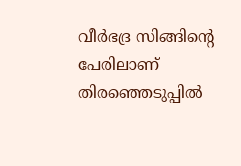വീർഭദ്ര സിങ്ങിന്റെ പേരിലാണ് തിരഞ്ഞെടുപ്പില്‍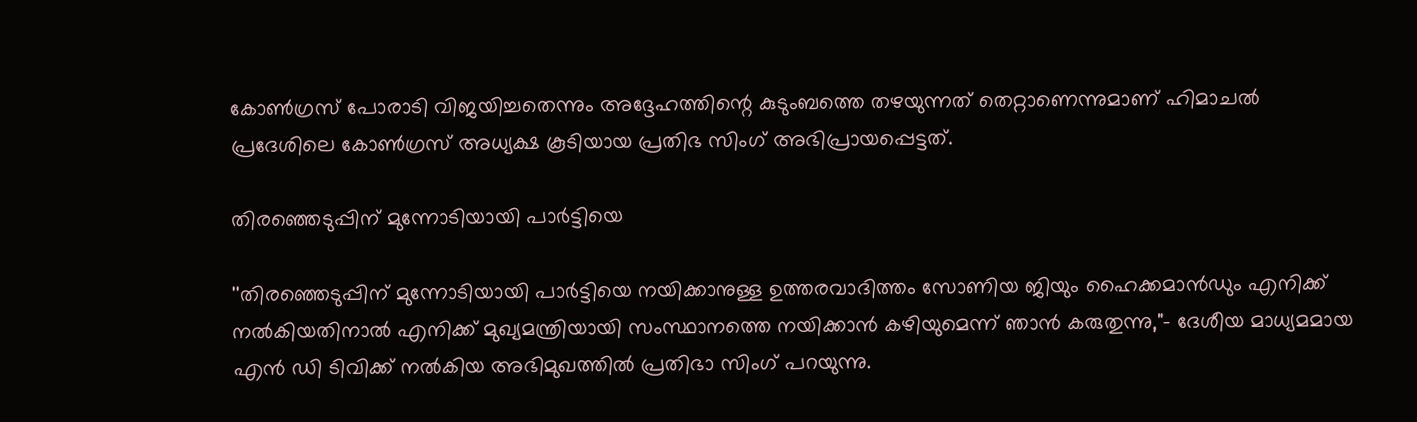കോണ്‍ഗ്രസ് പോരാടി വിജയിച്ചതെന്നും അദ്ദേഹത്തിന്റെ കുടുംബത്തെ തഴയുന്നത് തെറ്റാണെന്നുമാണ് ഹിമാചൽ പ്രദേശിലെ കോൺഗ്രസ് അധ്യക്ഷ കൂടിയായ പ്രതിഭ സിംഗ് അഭിപ്രായപ്പെട്ടത്.

തിരഞ്ഞെടുപ്പിന് മുന്നോടിയായി പാർട്ടിയെ

''തിരഞ്ഞെടുപ്പിന് മുന്നോടിയായി പാർട്ടിയെ നയിക്കാനുള്ള ഉത്തരവാദിത്തം സോണിയ ജിയും ഹൈക്കമാൻഡും എനിക്ക് നൽകിയതിനാൽ എനിക്ക് മുഖ്യമന്ത്രിയായി സംസ്ഥാനത്തെ നയിക്കാൻ കഴിയുമെന്ന് ഞാൻ കരുതുന്നു,"- ദേശീയ മാധ്യമമായ എന്‍ ഡി ടിവിക്ക് നല്‍കിയ അഭിമുഖത്തില്‍ പ്രതിഭാ സിംഗ് പറയുന്നു.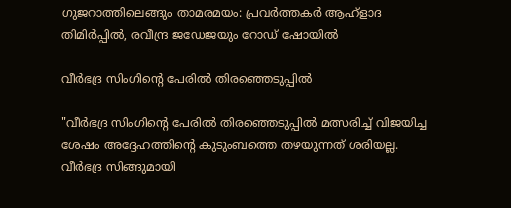ഗുജറാത്തിലെങ്ങും താമരമയം: പ്രവർത്തകർ ആഹ്ളാദ തിമിർപ്പില്‍, രവീന്ദ്ര ജഡേജയും റോഡ് ഷോയില്‍

വീർഭദ്ര സിംഗിന്റെ പേരിൽ തിരഞ്ഞെടുപ്പിൽ

"വീർഭദ്ര സിംഗിന്റെ പേരിൽ തിരഞ്ഞെടുപ്പിൽ മത്സരിച്ച് വിജയിച്ച ശേഷം അദ്ദേഹത്തിന്റെ കുടുംബത്തെ തഴയുന്നത് ശരിയല്ല. വീർഭദ്ര സിങ്ങുമായി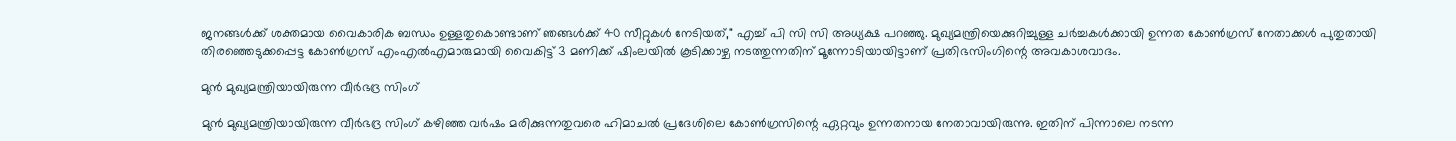ജനങ്ങൾക്ക് ശക്തമായ വൈകാരിക ബന്ധം ഉള്ളതുകൊണ്ടാണ് ഞങ്ങൾക്ക് 40 സീറ്റുകൾ നേടിയത്," എച്ച് പി സി സി അധ്യക്ഷ പറഞ്ഞു. മുഖ്യമന്ത്രിയെക്കുറിച്ചുള്ള ചർച്ചകൾക്കായി ഉന്നത കോൺഗ്രസ് നേതാക്കൾ പുതുതായി തിരഞ്ഞെടുക്കപ്പെട്ട കോൺഗ്രസ് എംഎൽഎമാരുമായി വൈകിട്ട് 3 മണിക്ക് ഷിംലയിൽ കൂടിക്കാഴ്ച നടത്തുന്നതിന് മൂന്നോടിയായിട്ടാണ് പ്രതിഭസിംഗിന്റെ അവകാശവാദം.

മുൻ മുഖ്യമന്ത്രിയായിരുന്ന വീർഭദ്ര സിംഗ്

മുൻ മുഖ്യമന്ത്രിയായിരുന്ന വീർഭദ്ര സിംഗ് കഴിഞ്ഞ വർഷം മരിക്കുന്നതുവരെ ഹിമാചൽ പ്രദേശിലെ കോൺഗ്രസിന്റെ ഏറ്റവും ഉന്നതനായ നേതാവായിരുന്നു. ഇതിന് പിന്നാലെ നടന്ന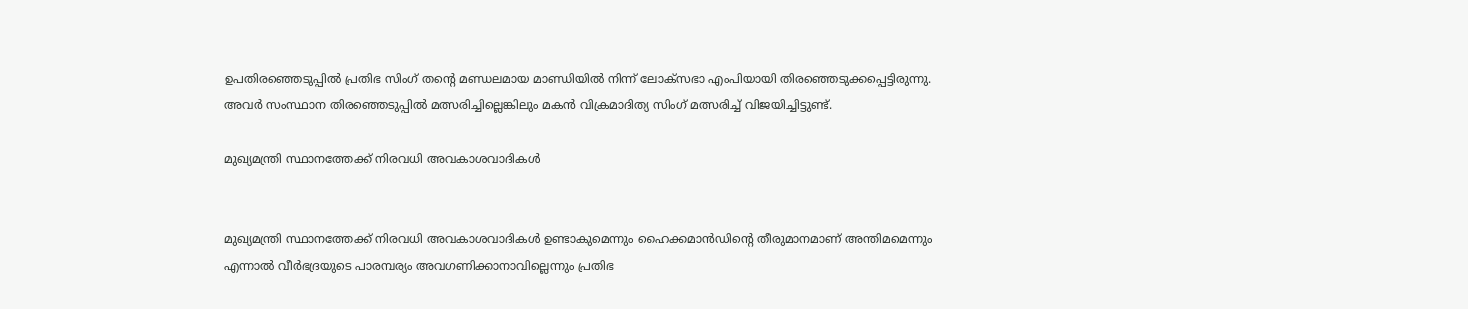ഉപതിരഞ്ഞെടുപ്പില്‍ പ്രതിഭ സിംഗ് തന്റെ മണ്ഡലമായ മാണ്ഡിയിൽ നിന്ന് ലോക്‌സഭാ എംപിയായി തിരഞ്ഞെടുക്കപ്പെട്ടിരുന്നു. അവർ സംസ്ഥാന തിരഞ്ഞെടുപ്പിൽ മത്സരിച്ചില്ലെങ്കിലും മകൻ വിക്രമാദിത്യ സിംഗ് മത്സരിച്ച് വിജയിച്ചിട്ടുണ്ട്.

മുഖ്യമന്ത്രി സ്ഥാനത്തേക്ക് നിരവധി അവകാശവാദികൾ


മുഖ്യമന്ത്രി സ്ഥാനത്തേക്ക് നിരവധി അവകാശവാദികൾ ഉണ്ടാകുമെന്നും ഹൈക്കമാൻഡിന്റെ തീരുമാനമാണ് അന്തിമമെന്നും എന്നാൽ വീർഭദ്രയുടെ പാരമ്പര്യം അവഗണിക്കാനാവില്ലെന്നും പ്രതിഭ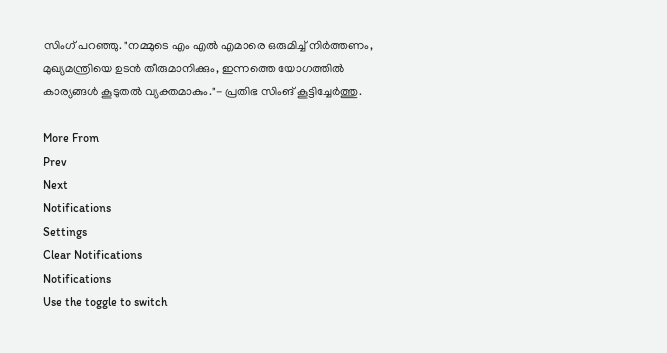സിംഗ് പറഞ്ഞു. "നമ്മുടെ എം എല്‍ എമാരെ ഒരുമിച്ച് നിർത്തണം, മുഖ്യമന്ത്രിയെ ഉടൻ തീരുമാനിക്കും, ഇന്നത്തെ യോഗത്തിൽ കാര്യങ്ങൾ കൂടുതൽ വ്യക്തമാകും."- പ്രതിഭ സിംങ് കൂട്ടിച്ചേർത്തു.

More From
Prev
Next
Notifications
Settings
Clear Notifications
Notifications
Use the toggle to switch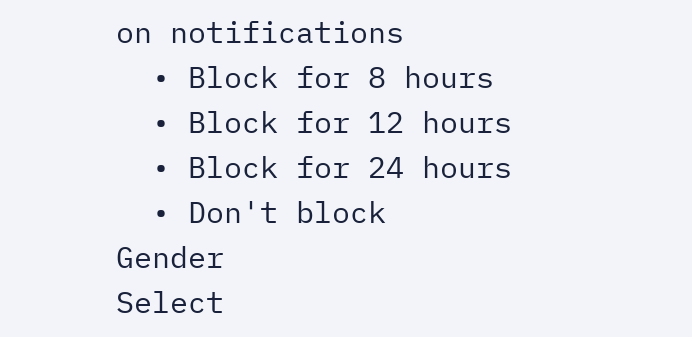on notifications
  • Block for 8 hours
  • Block for 12 hours
  • Block for 24 hours
  • Don't block
Gender
Select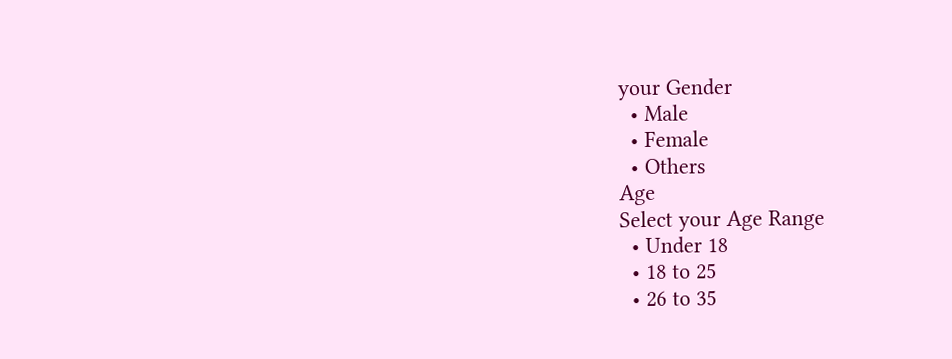your Gender
  • Male
  • Female
  • Others
Age
Select your Age Range
  • Under 18
  • 18 to 25
  • 26 to 35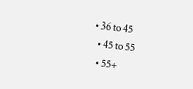• 36 to 45
  • 45 to 55
  • 55+